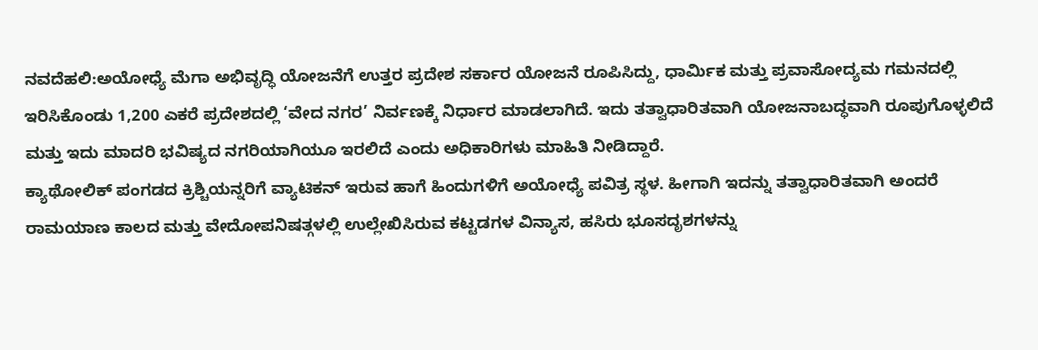ನವದೆಹಲಿ:ಅಯೋಧ್ಯೆ ಮೆಗಾ ಅಭಿವೃದ್ಧಿ ಯೋಜನೆಗೆ ಉತ್ತರ ಪ್ರದೇಶ ಸರ್ಕಾರ ಯೋಜನೆ ರೂಪಿಸಿದ್ದು, ಧಾರ್ವಿುಕ ಮತ್ತು ಪ್ರವಾಸೋದ್ಯಮ ಗಮನದಲ್ಲಿ ಇರಿಸಿಕೊಂಡು 1,200 ಎಕರೆ ಪ್ರದೇಶದಲ್ಲಿ ‘ವೇದ ನಗರ’ ನಿರ್ವಣಕ್ಕೆ ನಿರ್ಧಾರ ಮಾಡಲಾಗಿದೆ. ಇದು ತತ್ವಾಧಾರಿತವಾಗಿ ಯೋಜನಾಬದ್ಧವಾಗಿ ರೂಪುಗೊಳ್ಳಲಿದೆ ಮತ್ತು ಇದು ಮಾದರಿ ಭವಿಷ್ಯದ ನಗರಿಯಾಗಿಯೂ ಇರಲಿದೆ ಎಂದು ಅಧಿಕಾರಿಗಳು ಮಾಹಿತಿ ನೀಡಿದ್ದಾರೆ.
ಕ್ಯಾಥೋಲಿಕ್ ಪಂಗಡದ ಕ್ರಿಶ್ಚಿಯನ್ನರಿಗೆ ವ್ಯಾಟಿಕನ್ ಇರುವ ಹಾಗೆ ಹಿಂದುಗಳಿಗೆ ಅಯೋಧ್ಯೆ ಪವಿತ್ರ ಸ್ಥಳ. ಹೀಗಾಗಿ ಇದನ್ನು ತತ್ವಾಧಾರಿತವಾಗಿ ಅಂದರೆ ರಾಮಯಾಣ ಕಾಲದ ಮತ್ತು ವೇದೋಪನಿಷತ್ಗಳಲ್ಲಿ ಉಲ್ಲೇಖಿಸಿರುವ ಕಟ್ಟಡಗಳ ವಿನ್ಯಾಸ, ಹಸಿರು ಭೂಸದೃಶಗಳನ್ನು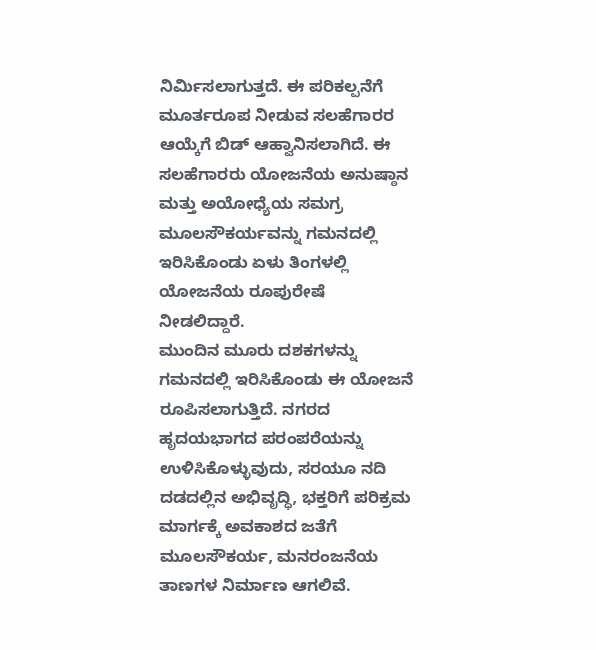ನಿರ್ವಿುಸಲಾಗುತ್ತದೆ. ಈ ಪರಿಕಲ್ಪನೆಗೆ ಮೂರ್ತರೂಪ ನೀಡುವ ಸಲಹೆಗಾರರ ಆಯ್ಕೆಗೆ ಬಿಡ್ ಆಹ್ವಾನಿಸಲಾಗಿದೆ. ಈ ಸಲಹೆಗಾರರು ಯೋಜನೆಯ ಅನುಷ್ಠಾನ ಮತ್ತು ಅಯೋಧ್ಯೆಯ ಸಮಗ್ರ ಮೂಲಸೌಕರ್ಯವನ್ನು ಗಮನದಲ್ಲಿ ಇರಿಸಿಕೊಂಡು ಏಳು ತಿಂಗಳಲ್ಲಿ ಯೋಜನೆಯ ರೂಪುರೇಷೆ ನೀಡಲಿದ್ದಾರೆ.
ಮುಂದಿನ ಮೂರು ದಶಕಗಳನ್ನು ಗಮನದಲ್ಲಿ ಇರಿಸಿಕೊಂಡು ಈ ಯೋಜನೆ ರೂಪಿಸಲಾಗುತ್ತಿದೆ. ನಗರದ ಹೃದಯಭಾಗದ ಪರಂಪರೆಯನ್ನು ಉಳಿಸಿಕೊಳ್ಳುವುದು, ಸರಯೂ ನದಿ ದಡದಲ್ಲಿನ ಅಭಿವೃದ್ಧಿ, ಭಕ್ತರಿಗೆ ಪರಿಕ್ರಮ ಮಾರ್ಗಕ್ಕೆ ಅವಕಾಶದ ಜತೆಗೆ ಮೂಲಸೌಕರ್ಯ, ಮನರಂಜನೆಯ ತಾಣಗಳ ನಿರ್ಮಾಣ ಆಗಲಿವೆ.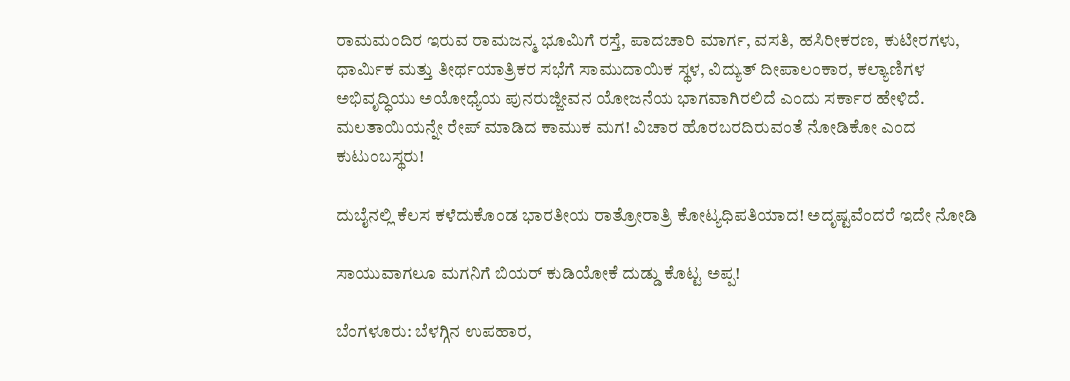ರಾಮಮಂದಿರ ಇರುವ ರಾಮಜನ್ಮ ಭೂಮಿಗೆ ರಸ್ತೆ, ಪಾದಚಾರಿ ಮಾರ್ಗ, ವಸತಿ, ಹಸಿರೀಕರಣ, ಕುಟೀರಗಳು, ಧಾರ್ವಿುಕ ಮತ್ತು ತೀರ್ಥಯಾತ್ರಿಕರ ಸಭೆಗೆ ಸಾಮುದಾಯಿಕ ಸ್ಥಳ, ವಿದ್ಯುತ್ ದೀಪಾಲಂಕಾರ, ಕಲ್ಯಾಣಿಗಳ ಅಭಿವೃದ್ಧಿಯು ಅಯೋಧ್ಯೆಯ ಪುನರುಜ್ಜೀವನ ಯೋಜನೆಯ ಭಾಗವಾಗಿರಲಿದೆ ಎಂದು ಸರ್ಕಾರ ಹೇಳಿದೆ.
ಮಲತಾಯಿಯನ್ನೇ ರೇಪ್ ಮಾಡಿದ ಕಾಮುಕ ಮಗ! ವಿಚಾರ ಹೊರಬರದಿರುವಂತೆ ನೋಡಿಕೋ ಎಂದ ಕುಟುಂಬಸ್ಥರು!

ದುಬೈನಲ್ಲಿ ಕೆಲಸ ಕಳೆದುಕೊಂಡ ಭಾರತೀಯ ರಾತ್ರೋರಾತ್ರಿ ಕೋಟ್ಯಧಿಪತಿಯಾದ! ಅದೃಷ್ಟವೆಂದರೆ ಇದೇ ನೋಡಿ

ಸಾಯುವಾಗಲೂ ಮಗನಿಗೆ ಬಿಯರ್ ಕುಡಿಯೋಕೆ ದುಡ್ಡು ಕೊಟ್ಟ ಅಪ್ಪ!

ಬೆಂಗಳೂರು: ಬೆಳಗ್ಗಿನ ಉಪಹಾರ,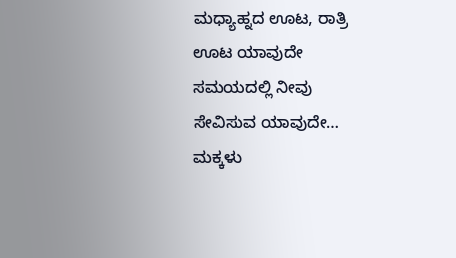ಮಧ್ಯಾಹ್ನದ ಊಟ, ರಾತ್ರಿ ಊಟ ಯಾವುದೇ ಸಮಯದಲ್ಲಿ ನೀವು ಸೇವಿಸುವ ಯಾವುದೇ…
ಮಕ್ಕಳು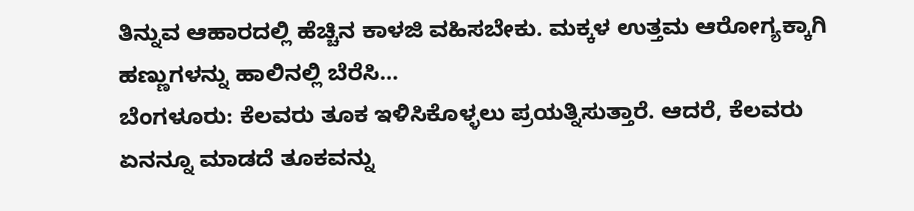ತಿನ್ನುವ ಆಹಾರದಲ್ಲಿ ಹೆಚ್ಚಿನ ಕಾಳಜಿ ವಹಿಸಬೇಕು. ಮಕ್ಕಳ ಉತ್ತಮ ಆರೋಗ್ಯಕ್ಕಾಗಿ ಹಣ್ಣುಗಳನ್ನು ಹಾಲಿನಲ್ಲಿ ಬೆರೆಸಿ…
ಬೆಂಗಳೂರು: ಕೆಲವರು ತೂಕ ಇಳಿಸಿಕೊಳ್ಳಲು ಪ್ರಯತ್ನಿಸುತ್ತಾರೆ. ಆದರೆ, ಕೆಲವರು ಏನನ್ನೂ ಮಾಡದೆ ತೂಕವನ್ನು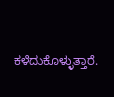ಕಳೆದುಕೊಳ್ಳುತ್ತಾರೆ.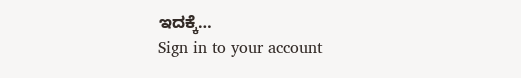ಇದಕ್ಕೆ…
Sign in to your account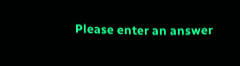Please enter an answer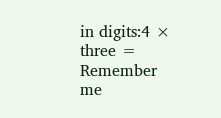in digits:4 × three =
Remember me